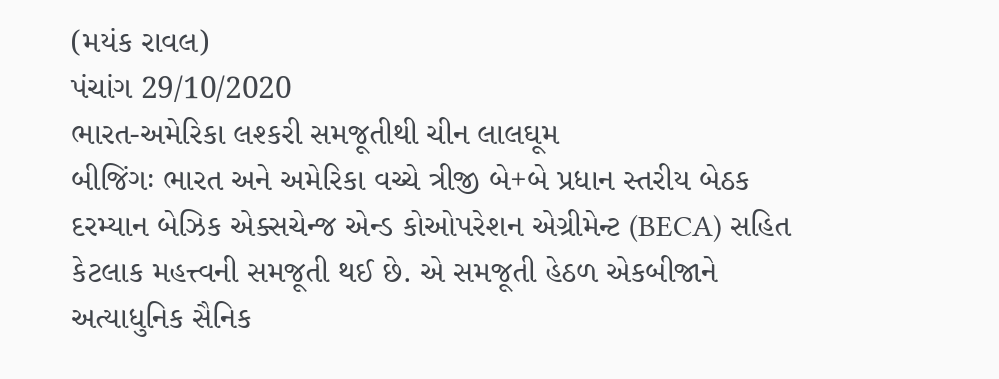(મયંક રાવલ)
પંચાંગ 29/10/2020
ભારત-અમેરિકા લશ્કરી સમજૂતીથી ચીન લાલઘૂમ
બીજિંગઃ ભારત અને અમેરિકા વચ્ચે ત્રીજી બે+બે પ્રધાન સ્તરીય બેઠક દરમ્યાન બેઝિક એક્સચેન્જ એન્ડ કોઓપરેશન એગ્રીમેન્ટ (BECA) સહિત કેટલાક મહત્ત્વની સમજૂતી થઈ છે. એ સમજૂતી હેઠળ એકબીજાને અત્યાધુનિક સૈનિક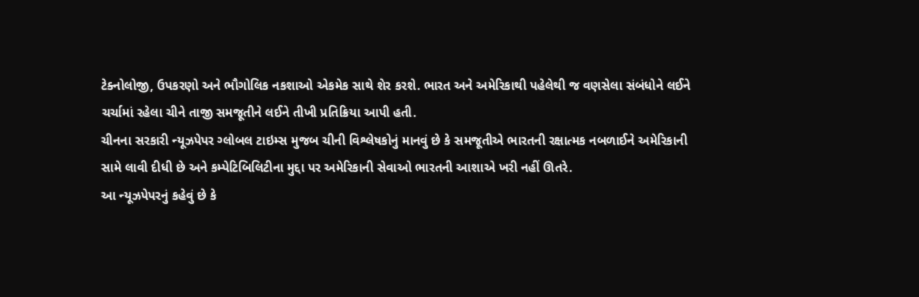ટેક્નોલોજી, ઉપકરણો અને ભૌગોલિક નકશાઓ એકમેક સાથે શેર કરશે. ભારત અને અમેરિકાથી પહેલેથી જ વણસેલા સંબંધોને લઈને ચર્ચામાં રહેલા ચીને તાજી સમજૂતીને લઈને તીખી પ્રતિક્રિયા આપી હતી.
ચીનના સરકારી ન્યૂઝપેપર ગ્લોબલ ટાઇમ્સ મુજબ ચીની વિશ્લેષકોનું માનવું છે કે સમજૂતીએ ભારતની રક્ષાત્મક નબળાઈને અમેરિકાની સામે લાવી દીધી છે અને કમ્પેટિબિલિટીના મુદ્દા પર અમેરિકાની સેવાઓ ભારતની આશાએ ખરી નહીં ઊતરે.
આ ન્યૂઝપેપરનું કહેવું છે કે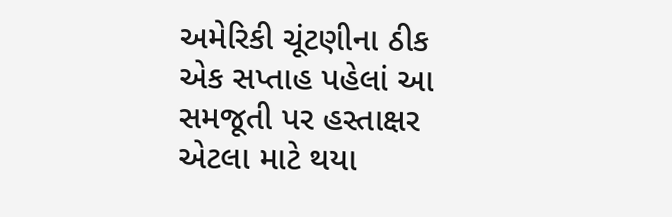અમેરિકી ચૂંટણીના ઠીક એક સપ્તાહ પહેલાં આ સમજૂતી પર હસ્તાક્ષર એટલા માટે થયા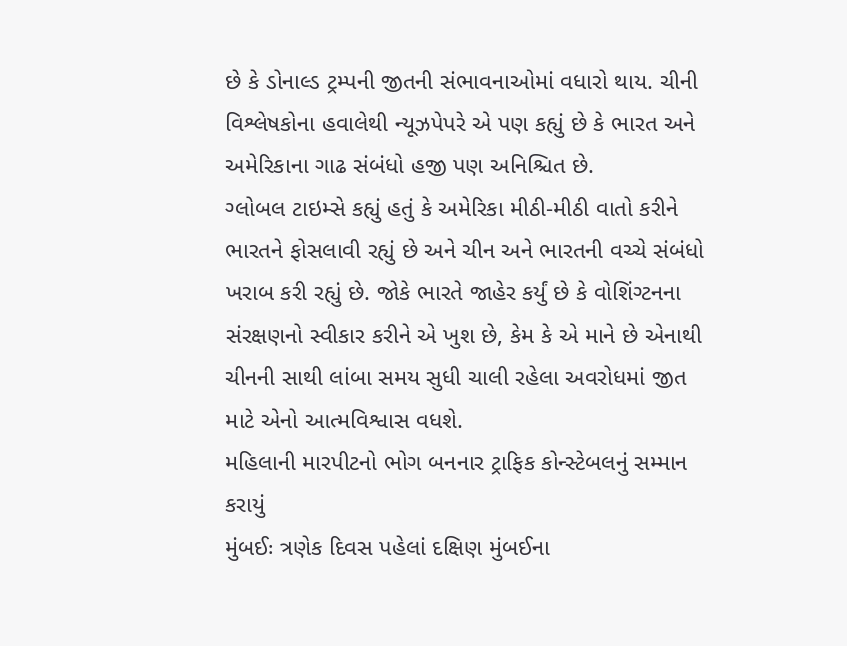છે કે ડોનાલ્ડ ટ્રમ્પની જીતની સંભાવનાઓમાં વધારો થાય. ચીની વિશ્લેષકોના હવાલેથી ન્યૂઝપેપરે એ પણ કહ્યું છે કે ભારત અને અમેરિકાના ગાઢ સંબંધો હજી પણ અનિશ્ચિત છે.
ગ્લોબલ ટાઇમ્સે કહ્યું હતું કે અમેરિકા મીઠી-મીઠી વાતો કરીને ભારતને ફોસલાવી રહ્યું છે અને ચીન અને ભારતની વચ્ચે સંબંધો ખરાબ કરી રહ્યું છે. જોકે ભારતે જાહેર કર્યું છે કે વોશિંગ્ટનના સંરક્ષણનો સ્વીકાર કરીને એ ખુશ છે, કેમ કે એ માને છે એનાથી ચીનની સાથી લાંબા સમય સુધી ચાલી રહેલા અવરોધમાં જીત માટે એનો આત્મવિશ્વાસ વધશે.
મહિલાની મારપીટનો ભોગ બનનાર ટ્રાફિક કોન્સ્ટેબલનું સમ્માન કરાયું
મુંબઈઃ ત્રણેક દિવસ પહેલાં દક્ષિણ મુંબઈના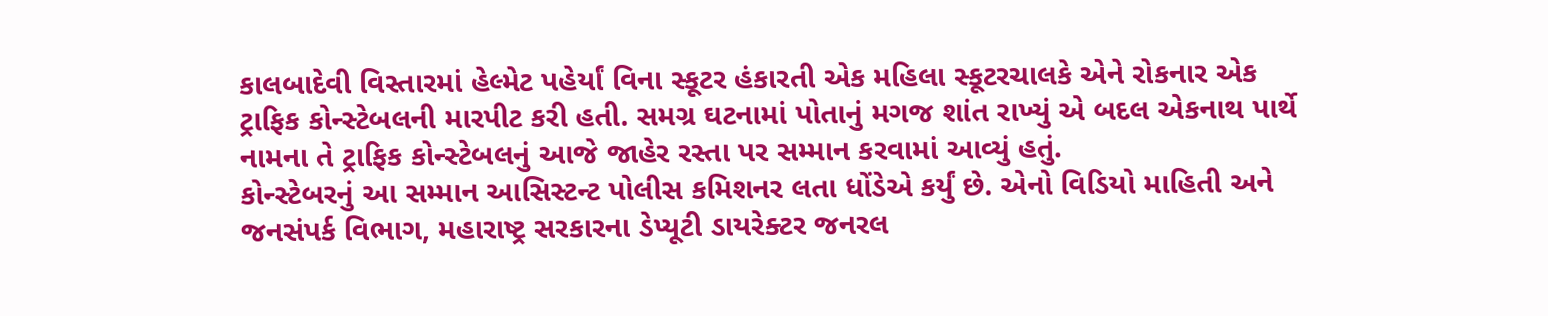કાલબાદેવી વિસ્તારમાં હેલ્મેટ પહેર્યાં વિના સ્કૂટર હંકારતી એક મહિલા સ્કૂટરચાલકે એને રોકનાર એક ટ્રાફિક કોન્સ્ટેબલની મારપીટ કરી હતી. સમગ્ર ઘટનામાં પોતાનું મગજ શાંત રાખ્યું એ બદલ એકનાથ પાર્થે નામના તે ટ્રાફિક કોન્સ્ટેબલનું આજે જાહેર રસ્તા પર સમ્માન કરવામાં આવ્યું હતું.
કોન્સ્ટેબરનું આ સમ્માન આસિસ્ટન્ટ પોલીસ કમિશનર લતા ધોંડેએ કર્યું છે. એનો વિડિયો માહિતી અને જનસંપર્ક વિભાગ, મહારાષ્ટ્ર સરકારના ડેપ્યૂટી ડાયરેક્ટર જનરલ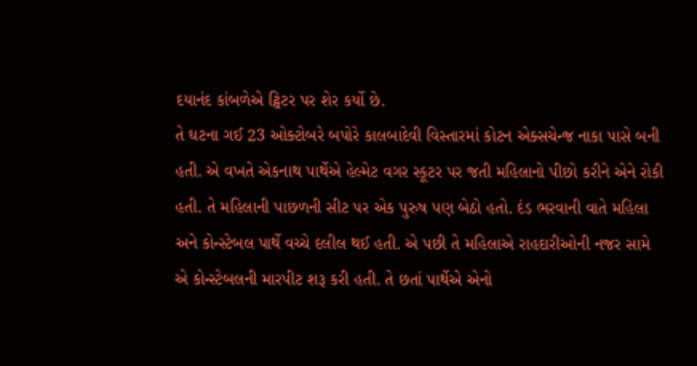દયાનંદ કાંબળેએ ટ્વિટર પર શેર કર્યો છે.
તે ઘટના ગઈ 23 ઓક્ટોબરે બપોરે કાલબાદેવી વિસ્તારમાં કોટન એક્સચેન્જ નાકા પાસે બની હતી. એ વખતે એકનાથ પાર્થેએ હેલ્મેટ વગર સ્કૂટર પર જતી મહિલાનો પીછો કરીને એને રોકી હતી. તે મહિલાની પાછળની સીટ પર એક પુરુષ પણ બેઠો હતો. દંડ ભરવાની વાતે મહિલા અને કોન્સ્ટેબલ પાર્થે વચ્ચે દલીલ થઈ હતી. એ પછી તે મહિલાએ રાહદારીઓની નજર સામે એ કોન્સ્ટેબલની મારપીટ શરૂ કરી હતી. તે છતાં પાર્થેએ એનો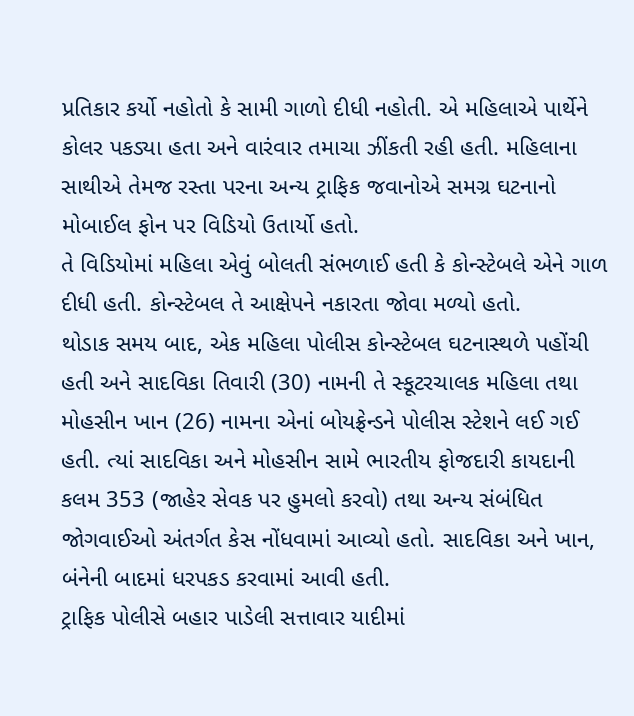પ્રતિકાર કર્યો નહોતો કે સામી ગાળો દીધી નહોતી. એ મહિલાએ પાર્થેને કોલર પકડ્યા હતા અને વારંવાર તમાચા ઝીંકતી રહી હતી. મહિલાના સાથીએ તેમજ રસ્તા પરના અન્ય ટ્રાફિક જવાનોએ સમગ્ર ઘટનાનો મોબાઈલ ફોન પર વિડિયો ઉતાર્યો હતો.
તે વિડિયોમાં મહિલા એવું બોલતી સંભળાઈ હતી કે કોન્સ્ટેબલે એને ગાળ દીધી હતી. કોન્સ્ટેબલ તે આક્ષેપને નકારતા જોવા મળ્યો હતો.
થોડાક સમય બાદ, એક મહિલા પોલીસ કોન્સ્ટેબલ ઘટનાસ્થળે પહોંચી હતી અને સાદવિકા તિવારી (30) નામની તે સ્કૂટરચાલક મહિલા તથા મોહસીન ખાન (26) નામના એનાં બોયફ્રેન્ડને પોલીસ સ્ટેશને લઈ ગઈ હતી. ત્યાં સાદવિકા અને મોહસીન સામે ભારતીય ફોજદારી કાયદાની કલમ 353 (જાહેર સેવક પર હુમલો કરવો) તથા અન્ય સંબંધિત જોગવાઈઓ અંતર્ગત કેસ નોંધવામાં આવ્યો હતો. સાદવિકા અને ખાન, બંનેની બાદમાં ધરપકડ કરવામાં આવી હતી.
ટ્રાફિક પોલીસે બહાર પાડેલી સત્તાવાર યાદીમાં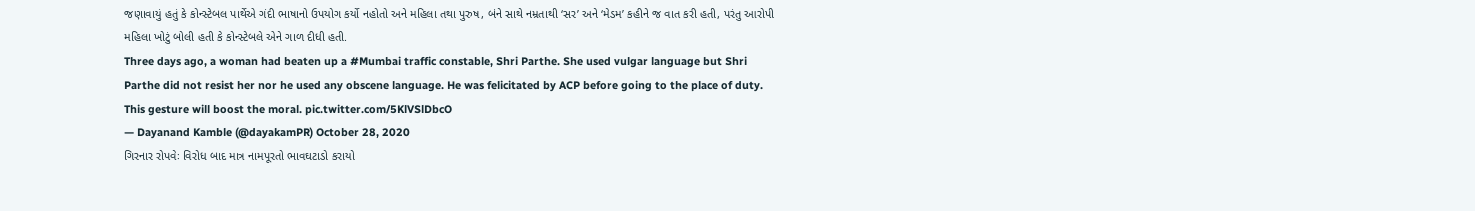જણાવાયું હતું કે કોન્સ્ટેબલ પાર્થેએ ગંદી ભાષાનો ઉપયોગ કર્યો નહોતો અને મહિલા તથા પુરુષ, બંને સાથે નમ્રતાથી ‘સર’ અને ‘મેડમ’ કહીને જ વાત કરી હતી, પરંતુ આરોપી મહિલા ખોટું બોલી હતી કે કોન્સ્ટેબલે એને ગાળ દીધી હતી.
Three days ago, a woman had beaten up a #Mumbai traffic constable, Shri Parthe. She used vulgar language but Shri Parthe did not resist her nor he used any obscene language. He was felicitated by ACP before going to the place of duty. This gesture will boost the moral. pic.twitter.com/5KlVSlDbcO
— Dayanand Kamble (@dayakamPR) October 28, 2020
ગિરનાર રોપવેઃ વિરોધ બાદ માત્ર નામપૂરતો ભાવઘટાડો કરાયો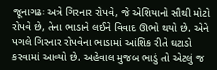જૂનાગઢઃ અત્રે ગિરનાર રોપવે, જે એશિયાનો સૌથી મોટો રોપવે છે, તેના ભાડાને લઈને વિવાદ ઊભો થયો છે. એને પગલે ગિરનાર રોપવેના ભાડામાં આંશિક રીતે ઘટાડો કરવામાં આવ્યો છે. અહેવાલ મુજબ ભાડું તો એટલું જ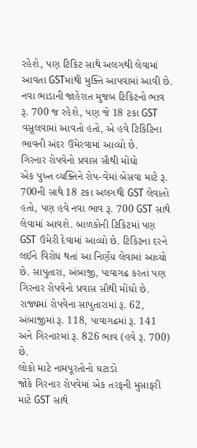રહેશે, પણ ટિકિટ સાથે અલગથી લેવામાં આવતા GSTમાંથી મુક્તિ આપવામાં આવી છે. નવા ભાડાની જાહેરાત મુજબ ટિકિટનો ભાવ રૂ. 700 જ રહેશે, પણ જે 18 ટકા GST વસૂલવામાં આવતો હતો, એ હવે ટિકિટિના ભાવની અંદર ઉમેરવામાં આવ્યો છે.
ગિરનાર રોપવેનો પ્રવાસ સૌથી મોંઘો
એક પુખ્ત વ્યક્તિને રોપ-વેમાં બેસવા માટે રૂ. 700ની સાથે 18 ટકા અલગથી GST લેવાતો હતો, પણ હવે નવા ભાવ રૂ. 700 GST સાથે લેવામાં આવશે. બાળકોની ટિકિટમાં પણ GST ઉમેરી દેવામાં આવ્યો છે. ટિકિટના દરને લઈને વિરોધ થતાં આ નિર્ણય લેવામાં આવ્યો છે. સાપુતારા, અંબાજી, પાવાગઢ કરતાં પણ ગિરનાર રોપવેનો પ્રવાસ સૌથી મોંઘો છે. રાજ્યમાં રોપવેના સાપુતારામાં રૂ. 62, અંબાજીમાં રૂ. 118, પાવાગઢમાં રૂ. 141 અને ગિરનારમાં રૂ. 826 ભાવ (હવે રૂ. 700) છે.
લોકો માટે નામપૂરતોનો ઘટાડો
જોકે ગિરનાર રોપવેમાં એક તરફની મુસાફરી માટે GST સાથે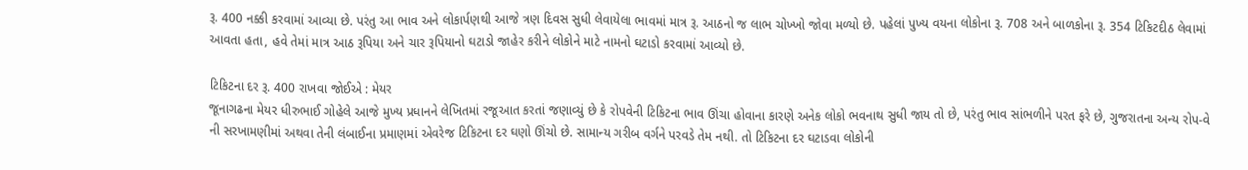રૂ. 400 નક્કી કરવામાં આવ્યા છે. પરંતુ આ ભાવ અને લોકાર્પણથી આજે ત્રણ દિવસ સુધી લેવાયેલા ભાવમાં માત્ર રૂ. આઠનો જ લાભ ચોખ્ખો જોવા મળ્યો છે. પહેલાં પુખ્ય વયના લોકોના રૂ. 708 અને બાળકોના રૂ. 354 ટિકિટદીઠ લેવામાં આવતા હતા, હવે તેમાં માત્ર આઠ રૂપિયા અને ચાર રૂપિયાનો ઘટાડો જાહેર કરીને લોકોને માટે નામનો ઘટાડો કરવામાં આવ્યો છે.

ટિકિટના દર રૂ. 400 રાખવા જોઈએ : મેયર
જૂનાગઢના મેયર ધીરુભાઈ ગોહેલે આજે મુખ્ય પ્રધાનને લેખિતમાં રજૂઆત કરતાં જણાવ્યું છે કે રોપવેની ટિકિટના ભાવ ઊંચા હોવાના કારણે અનેક લોકો ભવનાથ સુધી જાય તો છે, પરંતુ ભાવ સાંભળીને પરત ફરે છે, ગુજરાતના અન્ય રોપ-વે ની સરખામણીમાં અથવા તેની લંબાઈના પ્રમાણમાં એવરેજ ટિકિટના દર ઘણો ઊંચો છે. સામાન્ય ગરીબ વર્ગને પરવડે તેમ નથી. તો ટિકિટના દર ઘટાડવા લોકોની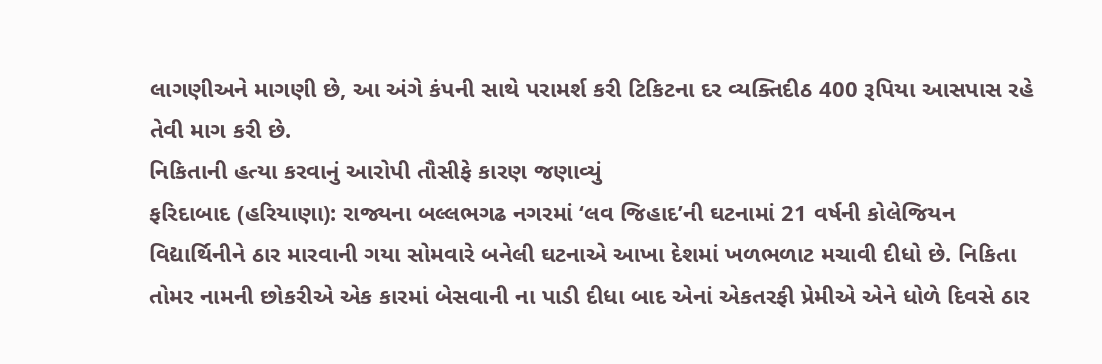લાગણીઅને માગણી છે, આ અંગે કંપની સાથે પરામર્શ કરી ટિકિટના દર વ્યક્તિદીઠ 400 રૂપિયા આસપાસ રહે તેવી માગ કરી છે.
નિકિતાની હત્યા કરવાનું આરોપી તૌસીફે કારણ જણાવ્યું
ફરિદાબાદ (હરિયાણા): રાજ્યના બલ્લભગઢ નગરમાં ‘લવ જિહાદ’ની ઘટનામાં 21 વર્ષની કોલેજિયન વિદ્યાર્થિનીને ઠાર મારવાની ગયા સોમવારે બનેલી ઘટનાએ આખા દેશમાં ખળભળાટ મચાવી દીધો છે. નિકિતા તોમર નામની છોકરીએ એક કારમાં બેસવાની ના પાડી દીધા બાદ એનાં એકતરફી પ્રેમીએ એને ધોળે દિવસે ઠાર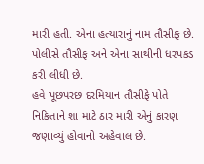મારી હતી. એના હત્યારાનું નામ તૌસીફ છે. પોલીસે તૌસીફ અને એના સાથીની ધરપકડ કરી લીધી છે.
હવે પૂછપરછ દરમિયાન તૌસીફે પોતે નિકિતાને શા માટે ઠાર મારી એનું કારણ જણાવ્યું હોવાનો અહેવાલ છે.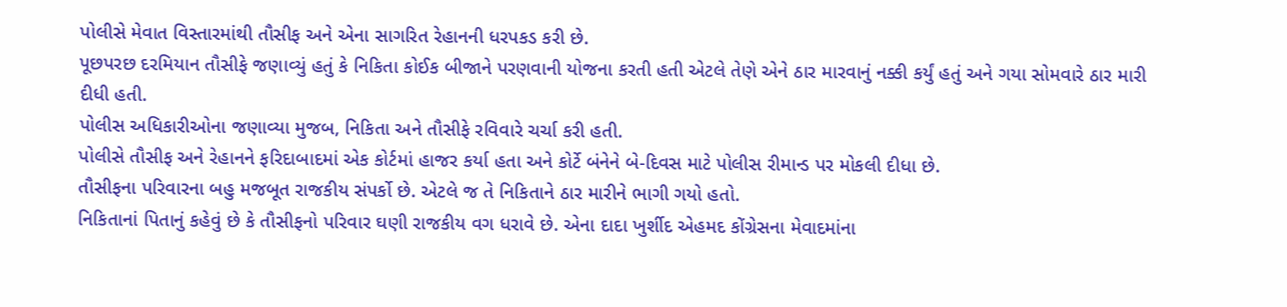પોલીસે મેવાત વિસ્તારમાંથી તૌસીફ અને એના સાગરિત રેહાનની ધરપકડ કરી છે.
પૂછપરછ દરમિયાન તૌસીફે જણાવ્યું હતું કે નિકિતા કોઈક બીજાને પરણવાની યોજના કરતી હતી એટલે તેણે એને ઠાર મારવાનું નક્કી કર્યું હતું અને ગયા સોમવારે ઠાર મારી દીધી હતી.
પોલીસ અધિકારીઓના જણાવ્યા મુજબ, નિકિતા અને તૌસીફે રવિવારે ચર્ચા કરી હતી.
પોલીસે તૌસીફ અને રેહાનને ફરિદાબાદમાં એક કોર્ટમાં હાજર કર્યા હતા અને કોર્ટે બંનેને બે-દિવસ માટે પોલીસ રીમાન્ડ પર મોકલી દીધા છે.
તૌસીફના પરિવારના બહુ મજબૂત રાજકીય સંપર્કો છે. એટલે જ તે નિકિતાને ઠાર મારીને ભાગી ગયો હતો.
નિકિતાનાં પિતાનું કહેવું છે કે તૌસીફનો પરિવાર ઘણી રાજકીય વગ ધરાવે છે. એના દાદા ખુર્શીદ એહમદ કોંગ્રેસના મેવાદમાંના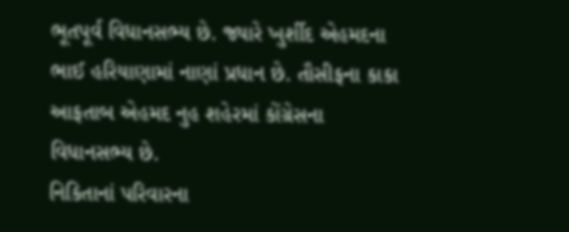ભૂતપૂર્વ વિધાનસભ્ય છે. જ્યારે ખુર્શીદ એહમદના ભાઈ હરિયાણામાં નાણાં પ્રધાન છે. તૌસીફના કાકા આફતાબ એહમદ નુહ શહેરમાં કોંગ્રેસના વિધાનસભ્ય છે.
નિકિતાનાં પરિવારના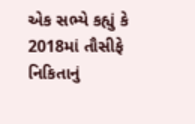એક સભ્યે કહ્યું કે 2018માં તૌસીફે નિકિતાનું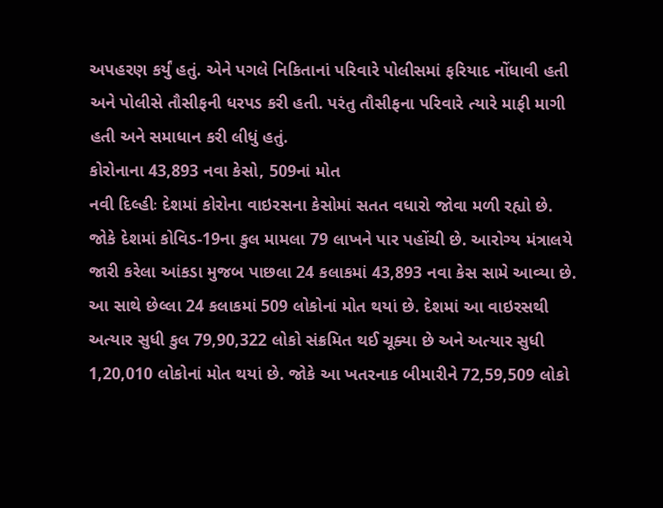અપહરણ કર્યું હતું. એને પગલે નિકિતાનાં પરિવારે પોલીસમાં ફરિયાદ નોંધાવી હતી અને પોલીસે તૌસીફની ધરપડ કરી હતી. પરંતુ તૌસીફના પરિવારે ત્યારે માફી માગી હતી અને સમાધાન કરી લીધું હતું.
કોરોનાના 43,893 નવા કેસો, 509નાં મોત
નવી દિલ્હીઃ દેશમાં કોરોના વાઇરસના કેસોમાં સતત વધારો જોવા મળી રહ્યો છે. જોકે દેશમાં કોવિડ-19ના કુલ મામલા 79 લાખને પાર પહોંચી છે. આરોગ્ય મંત્રાલયે જારી કરેલા આંકડા મુજબ પાછલા 24 કલાકમાં 43,893 નવા કેસ સામે આવ્યા છે. આ સાથે છેલ્લા 24 કલાકમાં 509 લોકોનાં મોત થયાં છે. દેશમાં આ વાઇરસથી અત્યાર સુધી કુલ 79,90,322 લોકો સંક્રમિત થઈ ચૂક્યા છે અને અત્યાર સુધી 1,20,010 લોકોનાં મોત થયાં છે. જોકે આ ખતરનાક બીમારીને 72,59,509 લોકો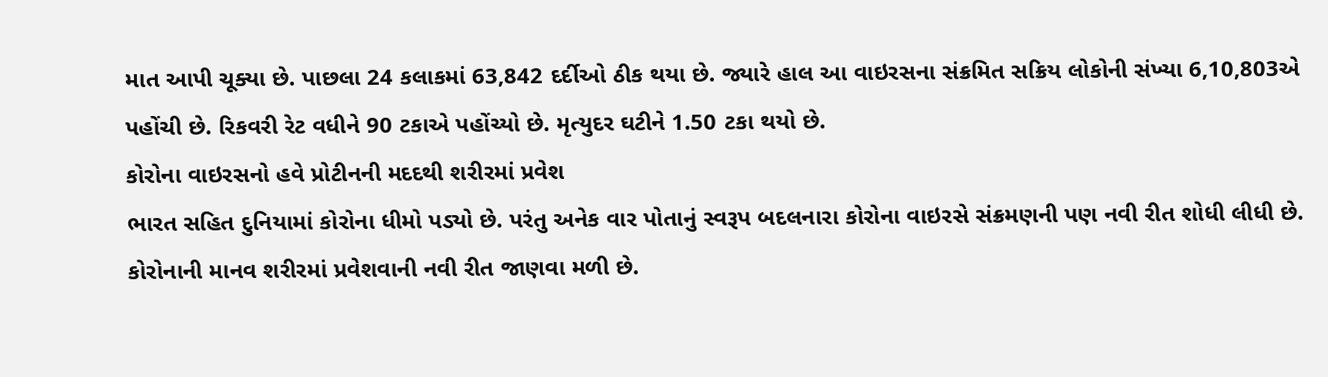માત આપી ચૂક્યા છે. પાછલા 24 કલાકમાં 63,842 દર્દીઓ ઠીક થયા છે. જ્યારે હાલ આ વાઇરસના સંક્રમિત સક્રિય લોકોની સંખ્યા 6,10,803એ પહોંચી છે. રિકવરી રેટ વધીને 90 ટકાએ પહોંચ્યો છે. મૃત્યુદર ઘટીને 1.50 ટકા થયો છે.
કોરોના વાઇરસનો હવે પ્રોટીનની મદદથી શરીરમાં પ્રવેશ
ભારત સહિત દુનિયામાં કોરોના ધીમો પડ્યો છે. પરંતુ અનેક વાર પોતાનું સ્વરૂપ બદલનારા કોરોના વાઇરસે સંક્રમણની પણ નવી રીત શોધી લીધી છે. કોરોનાની માનવ શરીરમાં પ્રવેશવાની નવી રીત જાણવા મળી છે.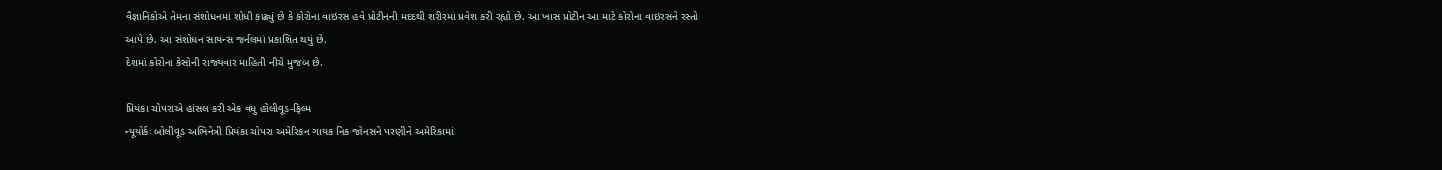વૈજ્ઞાનિકોએ તેમના સંશોધનમાં શોધી કાઢ્યું છે કે કોરોના વાઇરસ હવે પ્રોટીનની મદદથી શરીરમાં પ્રવેશ કરી રહ્યો છે. આ ખાસ પ્રોટીન આ માટે કોરોના વાઇરસને રસ્તો આપે છે. આ સંશોધન સાયન્સ જર્નલમાં પ્રકાશિત થયું છે.
દેશમાં કોરોના કેસોની રાજ્યવાર માહિતી નીચે મુજબ છે.

પ્રિયંકા ચોપરાએ હાંસલ કરી એક વધુ હોલીવૂડ-ફિલ્મ
ન્યૂયોર્કઃ બોલીવૂડ અભિનેત્રી પ્રિયંકા ચોપરા અમેરિકન ગાયક નિક જોનસને પરણીને અમેરિકામાં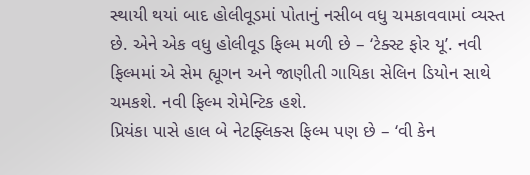સ્થાયી થયાં બાદ હોલીવૂડમાં પોતાનું નસીબ વધુ ચમકાવવામાં વ્યસ્ત છે. એને એક વધુ હોલીવૂડ ફિલ્મ મળી છે – ‘ટેક્સ્ટ ફોર યૂ’. નવી ફિલ્મમાં એ સેમ હ્યૂગન અને જાણીતી ગાયિકા સેલિન ડિયોન સાથે ચમકશે. નવી ફિલ્મ રોમેન્ટિક હશે.
પ્રિયંકા પાસે હાલ બે નેટફ્લિક્સ ફિલ્મ પણ છે – ‘વી કેન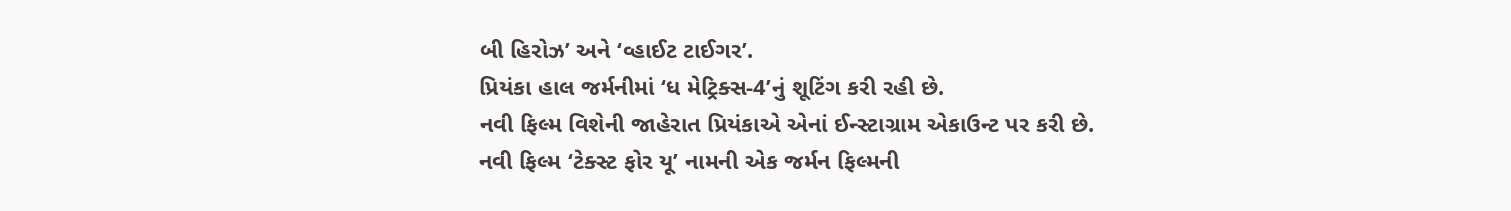બી હિરોઝ’ અને ‘વ્હાઈટ ટાઈગર’.
પ્રિયંકા હાલ જર્મનીમાં ‘ધ મેટ્રિક્સ-4’નું શૂટિંગ કરી રહી છે.
નવી ફિલ્મ વિશેની જાહેરાત પ્રિયંકાએ એનાં ઈન્સ્ટાગ્રામ એકાઉન્ટ પર કરી છે.
નવી ફિલ્મ ‘ટેક્સ્ટ ફોર યૂ’ નામની એક જર્મન ફિલ્મની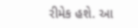રીમેક હશે. આ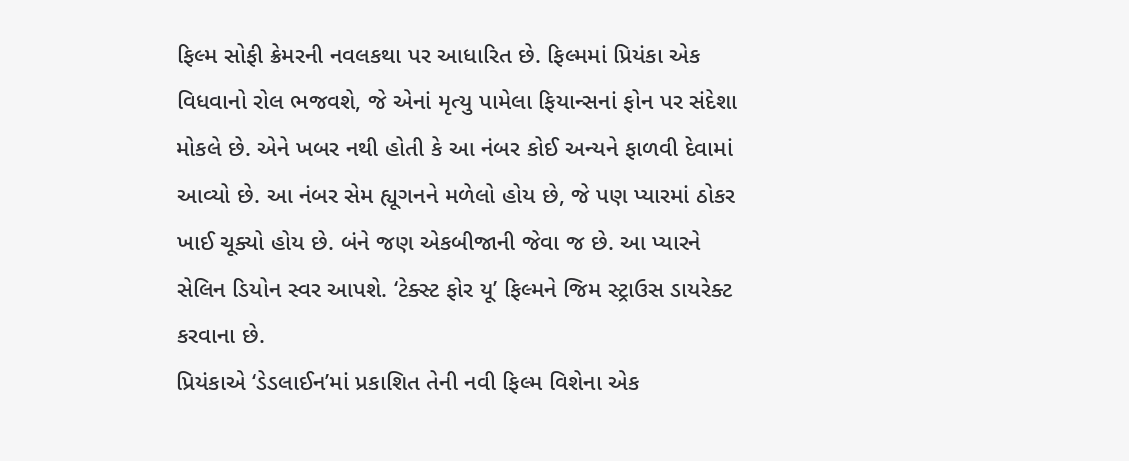ફિલ્મ સોફી ક્રેમરની નવલકથા પર આધારિત છે. ફિલ્મમાં પ્રિયંકા એક વિધવાનો રોલ ભજવશે, જે એનાં મૃત્યુ પામેલા ફિયાન્સનાં ફોન પર સંદેશા મોકલે છે. એને ખબર નથી હોતી કે આ નંબર કોઈ અન્યને ફાળવી દેવામાં આવ્યો છે. આ નંબર સેમ હ્યૂગનને મળેલો હોય છે, જે પણ પ્યારમાં ઠોકર ખાઈ ચૂક્યો હોય છે. બંને જણ એકબીજાની જેવા જ છે. આ પ્યારને સેલિન ડિયોન સ્વર આપશે. ‘ટેક્સ્ટ ફોર યૂ’ ફિલ્મને જિમ સ્ટ્રાઉસ ડાયરેક્ટ કરવાના છે.
પ્રિયંકાએ ‘ડેડલાઈન’માં પ્રકાશિત તેની નવી ફિલ્મ વિશેના એક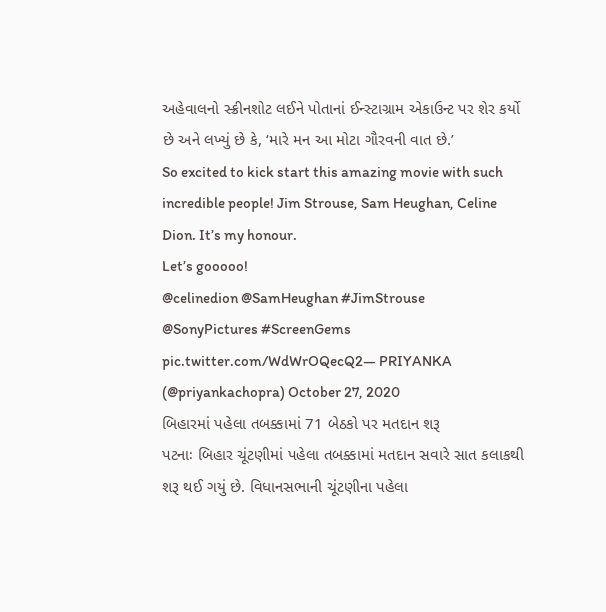અહેવાલનો સ્ક્રીનશોટ લઈને પોતાનાં ઈન્સ્ટાગ્રામ એકાઉન્ટ પર શેર કર્યો છે અને લખ્યું છે કે, ‘મારે મન આ મોટા ગૌરવની વાત છે.’
So excited to kick start this amazing movie with such incredible people! Jim Strouse, Sam Heughan, Celine Dion. It’s my honour.
Let’s gooooo!
@celinedion @SamHeughan #JimStrouse @SonyPictures #ScreenGems pic.twitter.com/WdWrOQecQ2— PRIYANKA (@priyankachopra) October 27, 2020
બિહારમાં પહેલા તબક્કામાં 71 બેઠકો પર મતદાન શરૂ
પટનાઃ બિહાર ચૂંટણીમાં પહેલા તબક્કામાં મતદાન સવારે સાત કલાકથી શરૂ થઈ ગયું છે. વિધાનસભાની ચૂંટણીના પહેલા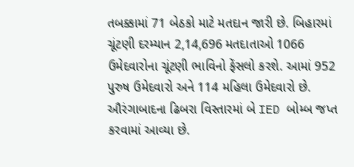તબક્કામાં 71 બેઠકો માટે મતદાન જારી છે. બિહારમાં ચૂંટણી દરમ્યાન 2,14,696 મતદાતાઓ 1066 ઉમેદવારોના ચૂંટણી ભાવિનો ફેંસલો કરશે. આમાં 952 પુરુષ ઉમેદવારો અને 114 મહિલા ઉમેદવારો છે. ઔરંગાબાદના ઢિબરા વિસ્તારમાં બે IED બોમ્બ જપ્ત કરવામાં આવ્યા છે.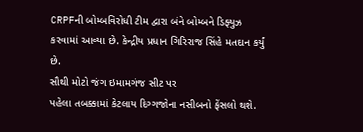CRPFની બોમ્બવિરોધી ટીમ દ્વારા બંને બોમ્બને ડિફ્યુઝ કરવામાં આવ્યા છે. કેન્દ્રીય પ્રધાન ગિરિરાજ સિંહે મતદાન કર્યું છે.
સૌથી મોટો જંગ ઇમામગંજ સીટ પર
પહેલા તબક્કામાં કેટલાય દિગ્ગજોના નસીબનો ફેંસલો થશે.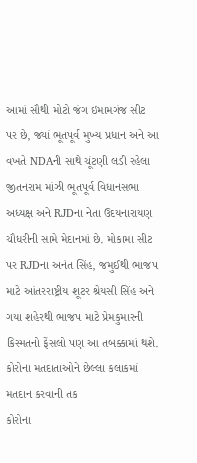આમાં સૌથી મોટો જંગ ઇમામગંજ સીટ પર છે, જ્યાં ભૂતપૂર્વ મુખ્ય પ્રધાન અને આ વખતે NDAની સાથે ચૂંટણી લડી રહેલા જીતનરામ માંઝી ભૂતપૂર્વ વિધાનસભા અધ્યક્ષ અને RJDના નેતા ઉદયનારાયણ ચૌધરીની સામે મેદાનમાં છે. મોકામા સીટ પર RJDના અનંત સિંહ, જમુઈથી ભાજપ માટે આંતરરાષ્ટ્રીય શૂટર શ્રેયસી સિંહ અને ગયા શહેરથી ભાજપ માટે પ્રેમકુમારની કિસ્મતનો ફેંસલો પણ આ તબક્કામાં થશે.
કોરોના મતદાતાઓને છેલ્લા કલાકમાં મતદાન કરવાની તક
કોરોના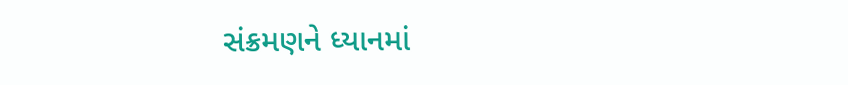સંક્રમણને ધ્યાનમાં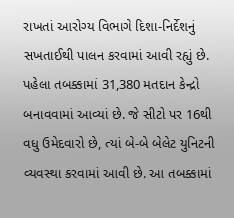રાખતાં આરોગ્ય વિભાગે દિશા-નિર્દેશનું સખતાઈથી પાલન કરવામાં આવી રહ્યું છે. પહેલા તબક્કામાં 31,380 મતદાન કેન્દ્રો બનાવવામાં આવ્યાં છે. જે સીટો પર 16થી વધુ ઉમેદવારો છે, ત્યાં બે-બે બેલેટ યુનિટની વ્યવસ્થા કરવામાં આવી છે. આ તબક્કામાં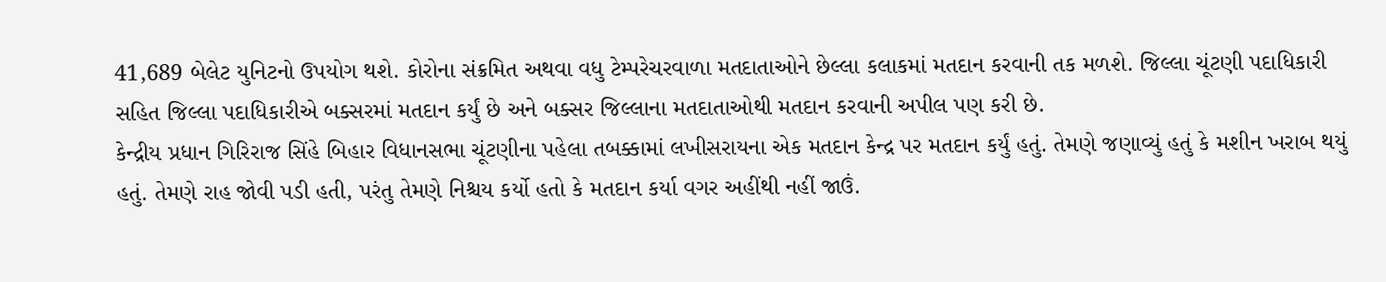41,689 બેલેટ યુનિટનો ઉપયોગ થશે. કોરોના સંક્રમિત અથવા વધુ ટેમ્પરેચરવાળા મતદાતાઓને છેલ્લા કલાકમાં મતદાન કરવાની તક મળશે. જિલ્લા ચૂંટણી પદાધિકારી સહિત જિલ્લા પદાધિકારીએ બક્સરમાં મતદાન કર્યું છે અને બક્સર જિલ્લાના મતદાતાઓથી મતદાન કરવાની અપીલ પણ કરી છે.
કેન્દ્રીય પ્રધાન ગિરિરાજ સિંહે બિહાર વિધાનસભા ચૂંટણીના પહેલા તબક્કામાં લખીસરાયના એક મતદાન કેન્દ્ર પર મતદાન કર્યું હતું. તેમણે જણાવ્યું હતું કે મશીન ખરાબ થયું હતું. તેમણે રાહ જોવી પડી હતી, પરંતુ તેમણે નિશ્ચય કર્યો હતો કે મતદાન કર્યા વગર અહીંથી નહીં જાઉં.